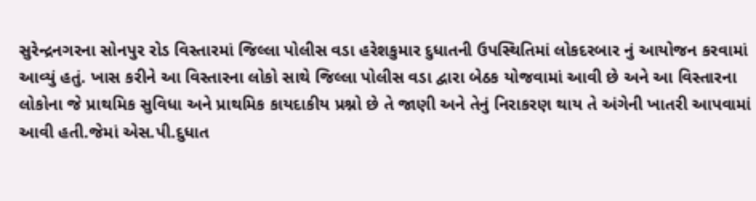સુરેન્દ્રનગરના સોનપુર રોડ વિસ્તારમાં જિલ્લા પોલીસ વડા હરેશકુમાર દુધાતની ઉપસ્થિતિમાં લોકદરબાર નું આયોજન કરવામાં આવ્યું હતું. ખાસ કરીને આ વિસ્તારના લોકો સાથે જિલ્લા પોલીસ વડા દ્વારા બેઠક યોજવામાં આવી છે અને આ વિસ્તારના લોકોના જે પ્રાથમિક સુવિધા અને પ્રાથમિક કાયદાકીય પ્રશ્નો છે તે જાણી અને તેનું નિરાકરણ થાય તે અંગેની ખાતરી આપવામાં આવી હતી.જેમાં એસ.પી.દુધાત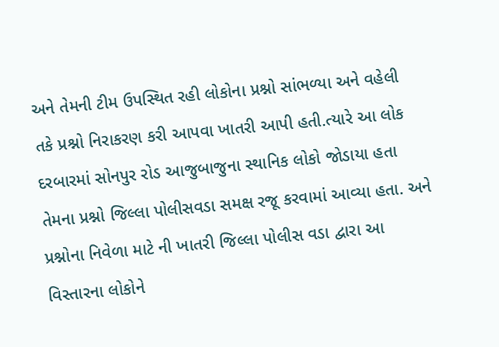અને તેમની ટીમ ઉપસ્થિત રહી લોકોના પ્રશ્નો સાંભળ્યા અને વહેલી તકે પ્રશ્નો નિરાકરણ કરી આપવા ખાતરી આપી હતી.ત્યારે આ લોક દરબારમાં સોનપુર રોડ આજુબાજુના સ્થાનિક લોકો જોડાયા હતા તેમના પ્રશ્નો જિલ્લા પોલીસવડા સમક્ષ રજૂ કરવામાં આવ્યા હતા. અને પ્રશ્નોના નિવેળા માટે ની ખાતરી જિલ્લા પોલીસ વડા દ્વારા આ વિસ્તારના લોકોને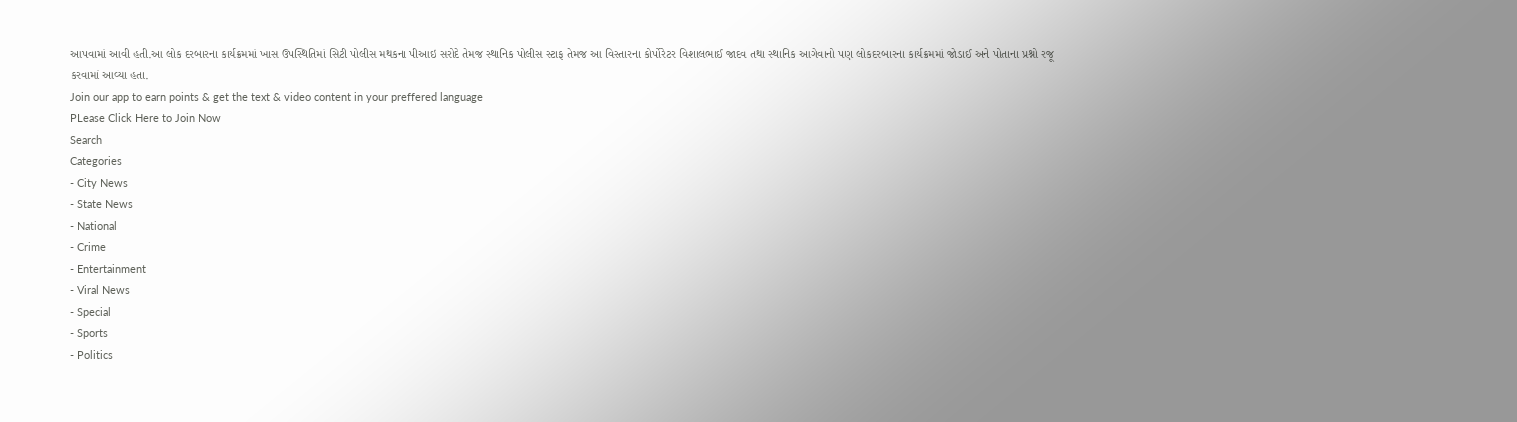આપવામાં આવી હતી.આ લોક દરબારના કાર્યક્રમમાં ખાસ ઉપસ્થિતિમાં સિટી પોલીસ મથકના પીઆઇ સરોદે તેમજ સ્થાનિક પોલીસ સ્ટાફ તેમજ આ વિસ્તારના કોર્પોરેટર વિશાલભાઈ જાદવ તથા સ્થાનિક આગેવાનો પણ લોકદરબારના કાર્યક્રમમાં જોડાઈ અને પોતાના પ્રશ્નો રજૂ કરવામાં આવ્યા હતા.
Join our app to earn points & get the text & video content in your preffered language
PLease Click Here to Join Now
Search
Categories
- City News
- State News
- National
- Crime
- Entertainment
- Viral News
- Special
- Sports
- Politics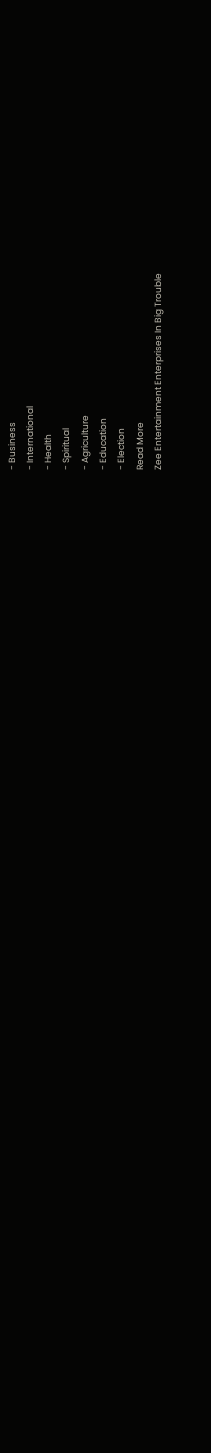- Business
- International
- Health
- Spiritual
- Agriculture
- Education
- Election
Read More
Zee Entertainment Enterprises In Big Trouble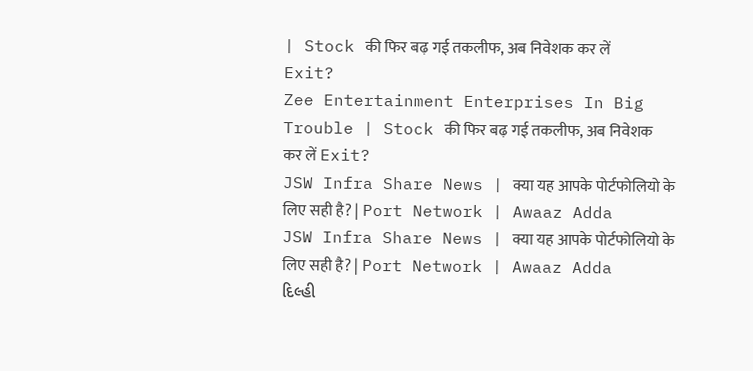| Stock की फिर बढ़ गई तकलीफ, अब निवेशक कर लें Exit?
Zee Entertainment Enterprises In Big Trouble | Stock की फिर बढ़ गई तकलीफ, अब निवेशक कर लें Exit?
JSW Infra Share News | क्या यह आपके पोर्टफोलियो के लिए सही है? | Port Network | Awaaz Adda
JSW Infra Share News | क्या यह आपके पोर्टफोलियो के लिए सही है? | Port Network | Awaaz Adda
દિલ્હી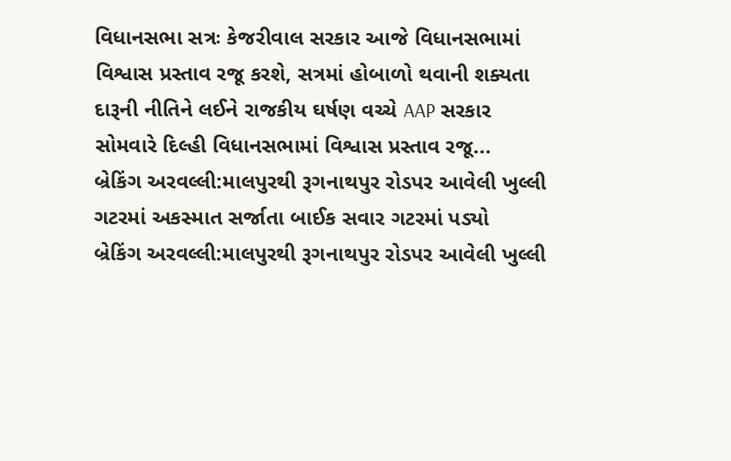વિધાનસભા સત્રઃ કેજરીવાલ સરકાર આજે વિધાનસભામાં વિશ્વાસ પ્રસ્તાવ રજૂ કરશે, સત્રમાં હોબાળો થવાની શક્યતા
દારૂની નીતિને લઈને રાજકીય ઘર્ષણ વચ્ચે AAP સરકાર સોમવારે દિલ્હી વિધાનસભામાં વિશ્વાસ પ્રસ્તાવ રજૂ...
બ્રેકિંગ અરવલ્લી:માલપુરથી રૂગનાથપુર રોડપર આવેલી ખુલ્લી ગટરમાં અકસ્માત સર્જાતા બાઈક સવાર ગટરમાં પડ્યો
બ્રેકિંગ અરવલ્લી:માલપુરથી રૂગનાથપુર રોડપર આવેલી ખુલ્લી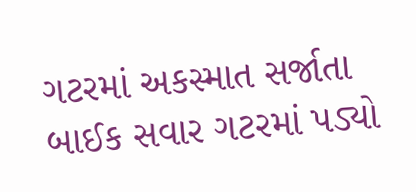ગટરમાં અકસ્માત સર્જાતા બાઈક સવાર ગટરમાં પડ્યો